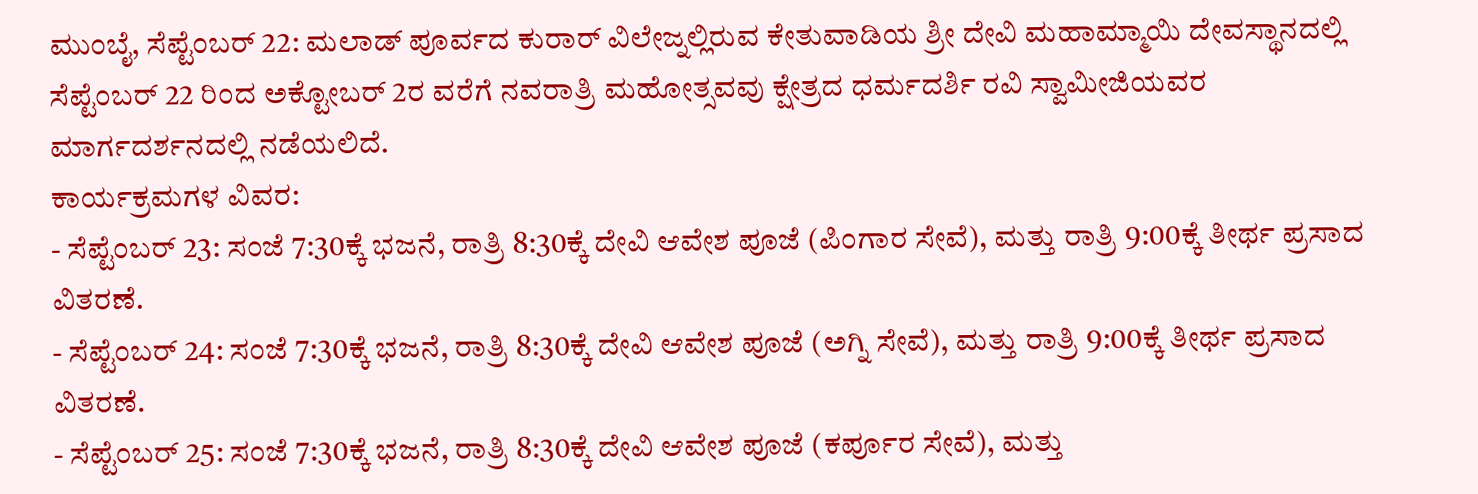ಮುಂಬೈ, ಸೆಪ್ಟೆಂಬರ್ 22: ಮಲಾಡ್ ಪೂರ್ವದ ಕುರಾರ್ ವಿಲೇಜ್ನಲ್ಲಿರುವ ಕೇತುವಾಡಿಯ ಶ್ರೀ ದೇವಿ ಮಹಾಮ್ಮಾಯಿ ದೇವಸ್ಥಾನದಲ್ಲಿ ಸೆಪ್ಟೆಂಬರ್ 22 ರಿಂದ ಅಕ್ಟೋಬರ್ 2ರ ವರೆಗೆ ನವರಾತ್ರಿ ಮಹೋತ್ಸವವು ಕ್ಷೇತ್ರದ ಧರ್ಮದರ್ಶಿ ರವಿ ಸ್ವಾಮೀಜಿಯವರ ಮಾರ್ಗದರ್ಶನದಲ್ಲಿ ನಡೆಯಲಿದೆ.
ಕಾರ್ಯಕ್ರಮಗಳ ವಿವರ:
- ಸೆಪ್ಟೆಂಬರ್ 23: ಸಂಜೆ 7:30ಕ್ಕೆ ಭಜನೆ, ರಾತ್ರಿ 8:30ಕ್ಕೆ ದೇವಿ ಆವೇಶ ಪೂಜೆ (ಪಿಂಗಾರ ಸೇವೆ), ಮತ್ತು ರಾತ್ರಿ 9:00ಕ್ಕೆ ತೀರ್ಥ ಪ್ರಸಾದ ವಿತರಣೆ.
- ಸೆಪ್ಟೆಂಬರ್ 24: ಸಂಜೆ 7:30ಕ್ಕೆ ಭಜನೆ, ರಾತ್ರಿ 8:30ಕ್ಕೆ ದೇವಿ ಆವೇಶ ಪೂಜೆ (ಅಗ್ನಿ ಸೇವೆ), ಮತ್ತು ರಾತ್ರಿ 9:00ಕ್ಕೆ ತೀರ್ಥ ಪ್ರಸಾದ ವಿತರಣೆ.
- ಸೆಪ್ಟೆಂಬರ್ 25: ಸಂಜೆ 7:30ಕ್ಕೆ ಭಜನೆ, ರಾತ್ರಿ 8:30ಕ್ಕೆ ದೇವಿ ಆವೇಶ ಪೂಜೆ (ಕರ್ಪೂರ ಸೇವೆ), ಮತ್ತು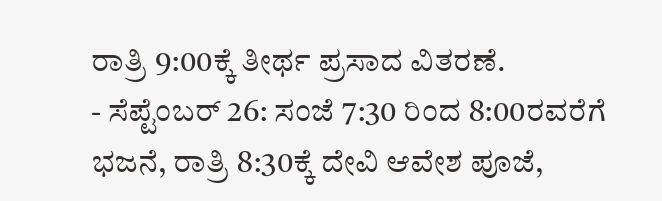ರಾತ್ರಿ 9:00ಕ್ಕೆ ತೀರ್ಥ ಪ್ರಸಾದ ವಿತರಣೆ.
- ಸೆಪ್ಟೆಂಬರ್ 26: ಸಂಜೆ 7:30 ರಿಂದ 8:00ರವರೆಗೆ ಭಜನೆ, ರಾತ್ರಿ 8:30ಕ್ಕೆ ದೇವಿ ಆವೇಶ ಪೂಜೆ,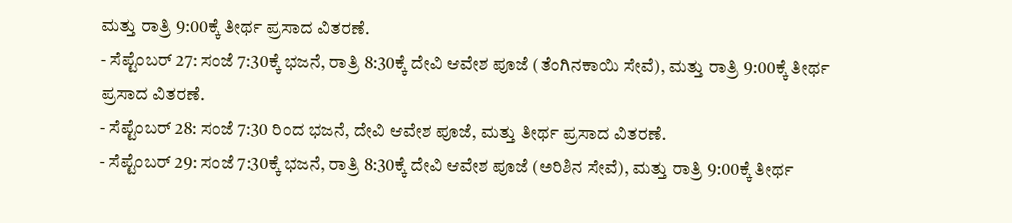ಮತ್ತು ರಾತ್ರಿ 9:00ಕ್ಕೆ ತೀರ್ಥ ಪ್ರಸಾದ ವಿತರಣೆ.
- ಸೆಪ್ಟೆಂಬರ್ 27: ಸಂಜೆ 7:30ಕ್ಕೆ ಭಜನೆ, ರಾತ್ರಿ 8:30ಕ್ಕೆ ದೇವಿ ಆವೇಶ ಪೂಜೆ (ತೆಂಗಿನಕಾಯಿ ಸೇವೆ), ಮತ್ತು ರಾತ್ರಿ 9:00ಕ್ಕೆ ತೀರ್ಥ ಪ್ರಸಾದ ವಿತರಣೆ.
- ಸೆಪ್ಟೆಂಬರ್ 28: ಸಂಜೆ 7:30 ರಿಂದ ಭಜನೆ, ದೇವಿ ಆವೇಶ ಪೂಜೆ, ಮತ್ತು ತೀರ್ಥ ಪ್ರಸಾದ ವಿತರಣೆ.
- ಸೆಪ್ಟೆಂಬರ್ 29: ಸಂಜೆ 7:30ಕ್ಕೆ ಭಜನೆ, ರಾತ್ರಿ 8:30ಕ್ಕೆ ದೇವಿ ಆವೇಶ ಪೂಜೆ (ಅರಿಶಿನ ಸೇವೆ), ಮತ್ತು ರಾತ್ರಿ 9:00ಕ್ಕೆ ತೀರ್ಥ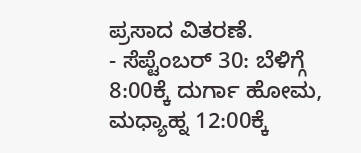ಪ್ರಸಾದ ವಿತರಣೆ.
- ಸೆಪ್ಟೆಂಬರ್ 30: ಬೆಳಿಗ್ಗೆ 8:00ಕ್ಕೆ ದುರ್ಗಾ ಹೋಮ, ಮಧ್ಯಾಹ್ನ 12:00ಕ್ಕೆ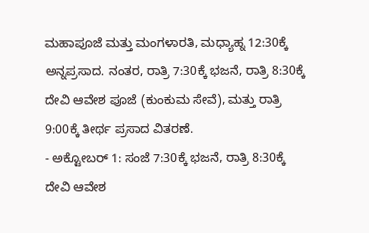ಮಹಾಪೂಜೆ ಮತ್ತು ಮಂಗಳಾರತಿ, ಮಧ್ಯಾಹ್ನ 12:30ಕ್ಕೆ ಅನ್ನಪ್ರಸಾದ. ನಂತರ, ರಾತ್ರಿ 7:30ಕ್ಕೆ ಭಜನೆ, ರಾತ್ರಿ 8:30ಕ್ಕೆ ದೇವಿ ಆವೇಶ ಪೂಜೆ (ಕುಂಕುಮ ಸೇವೆ), ಮತ್ತು ರಾತ್ರಿ 9:00ಕ್ಕೆ ತೀರ್ಥ ಪ್ರಸಾದ ವಿತರಣೆ.
- ಅಕ್ಟೋಬರ್ 1: ಸಂಜೆ 7:30ಕ್ಕೆ ಭಜನೆ, ರಾತ್ರಿ 8:30ಕ್ಕೆ ದೇವಿ ಆವೇಶ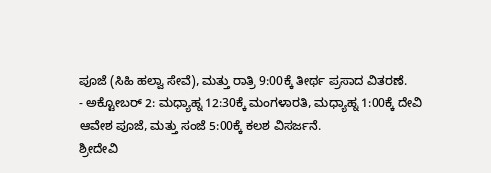ಪೂಜೆ (ಸಿಹಿ ಹಲ್ವಾ ಸೇವೆ), ಮತ್ತು ರಾತ್ರಿ 9:00ಕ್ಕೆ ತೀರ್ಥ ಪ್ರಸಾದ ವಿತರಣೆ.
- ಅಕ್ಟೋಬರ್ 2: ಮಧ್ಯಾಹ್ನ 12:30ಕ್ಕೆ ಮಂಗಳಾರತಿ, ಮಧ್ಯಾಹ್ನ 1:00ಕ್ಕೆ ದೇವಿ ಆವೇಶ ಪೂಜೆ, ಮತ್ತು ಸಂಜೆ 5:00ಕ್ಕೆ ಕಲಶ ವಿಸರ್ಜನೆ.
ಶ್ರೀದೇವಿ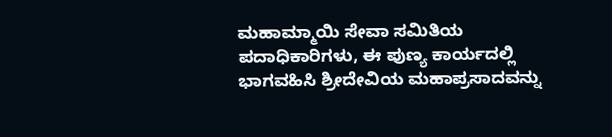ಮಹಾಮ್ಮಾಯಿ ಸೇವಾ ಸಮಿತಿಯ ಪದಾಧಿಕಾರಿಗಳು, ಈ ಪುಣ್ಯ ಕಾರ್ಯದಲ್ಲಿ ಭಾಗವಹಿಸಿ ಶ್ರೀದೇವಿಯ ಮಹಾಪ್ರಸಾದವನ್ನು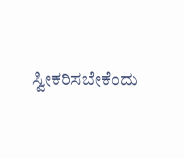ಸ್ವೀಕರಿಸಬೇಕೆಂದು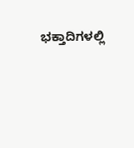ಭಕ್ತಾದಿಗಳಲ್ಲಿ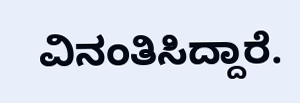ವಿನಂತಿಸಿದ್ದಾರೆ.